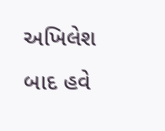અખિલેશ બાદ હવે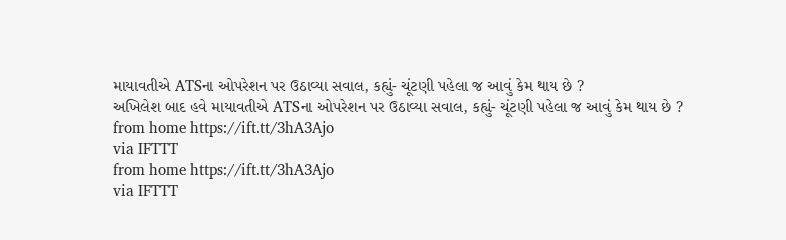માયાવતીએ ATSના ઓપરેશન પર ઉઠાવ્યા સવાલ, કહ્યું- ચૂંટણી પહેલા જ આવું કેમ થાય છે ?
અખિલેશ બાદ હવે માયાવતીએ ATSના ઓપરેશન પર ઉઠાવ્યા સવાલ, કહ્યું- ચૂંટણી પહેલા જ આવું કેમ થાય છે ?
from home https://ift.tt/3hA3Ajo
via IFTTT
from home https://ift.tt/3hA3Ajo
via IFTTT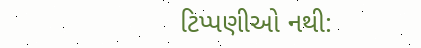ટિપ્પણીઓ નથી: